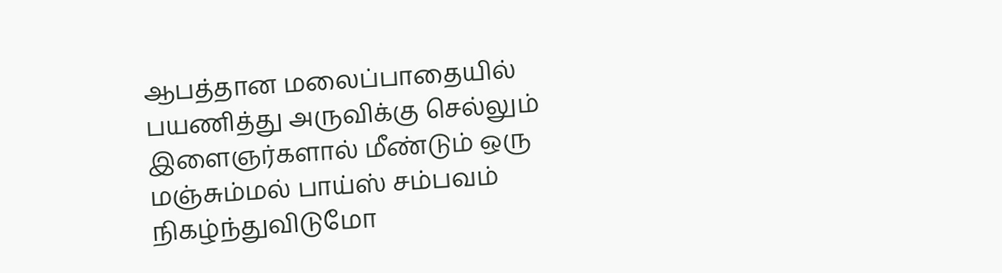ஆபத்தான மலைப்பாதையில் பயணித்து அருவிக்கு செல்லும் இளைஞர்களால் மீண்டும் ஒரு மஞ்சும்மல் பாய்ஸ் சம்பவம் நிகழ்ந்துவிடுமோ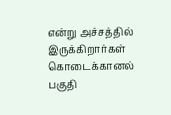என்று அச்சத்தில் இருக்கிறார்கள் கொடைக்கானல் பகுதி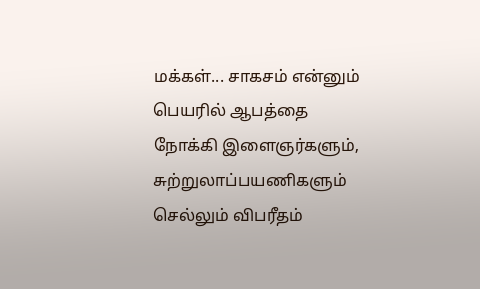மக்கள்... சாகசம் என்னும் பெயரில் ஆபத்தை நோக்கி இளைஞர்களும், சுற்றுலாப்பயணிகளும் செல்லும் விபரீதம்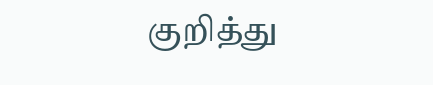குறித்து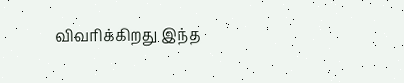விவரிக்கிறது இந்த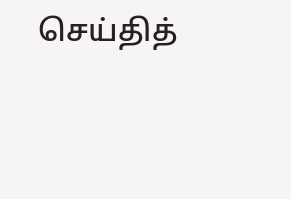செய்தித்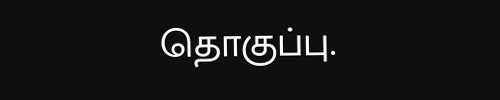தொகுப்பு.